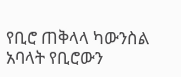የቢሮ ጠቅላላ ካውንስል አባላት የቢሮውን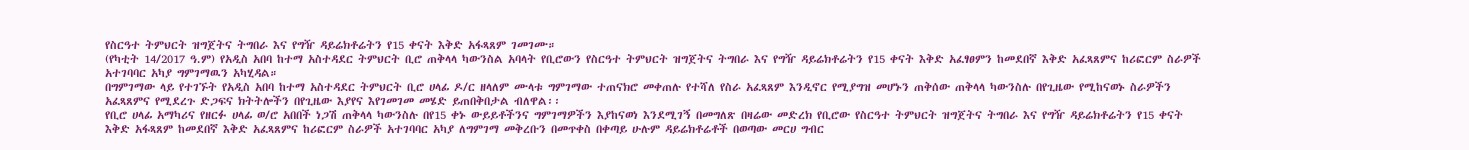የስርዓተ ትምህርት ዝግጀትና ትግበራ እና የግዥ ዳይሬክቶሬትን የ15 ቀናት እቅድ አፋጻጸም ገመገሙ።
(የካቲት 14/2017 ዓ.ም) የአዲስ አበባ ከተማ አስተዳደር ትምህርት ቢሮ ጠቅላላ ካውንስል አባላት የቢሮውን የስርዓተ ትምህርት ዝግጀትና ትግበራ እና የግዥ ዳይሬክቶሬትን የ15 ቀናት እቅድ አፈፃፀምን ከመደበኛ እቅድ አፈጻጸምና ከሪፎርም ስራዎች አተገባባር አካያ ግምገማዉን አካሂዳል።
በግምገማው ላይ የተገኙት የአዲስ አበባ ከተማ አስተዳደር ትምህርት ቢሮ ሀላፊ ዶ/ር ዘላለም ሙላቱ ግምገማው ተጠናክሮ መቀጠሉ የተሻለ የስራ አፈጻጸም እንዲኖር የሚያግዝ መሆኑን ጠቅሰው ጠቅላላ ካውንስሉ በየጊዜው የሚከናወኑ ስራዎችን አፈጻጸምና የሚደረጉ ድጋፍና ክትትሎችን በየጊዜው እያየና እየገመገመ መሄድ ይጠበቅበታል ብለዋል፡፡
የቢሮ ሀላፊ አማካሪና የዘርፉ ሀላፊ ወ/ሮ አበበች ነጋሽ ጠቅላላ ካውንስሉ በየ15 ቀኑ ውይይቶችንና ግምገማዎችን እያከናወነ እንደሚገኝ በመግለጽ በዛሬው መድረክ የቢሮው የስርዓተ ትምህርት ዝግጀትና ትግበራ እና የግዥ ዳይሬክቶሬትን የ15 ቀናት እቅድ አፋጻጸም ከመደበኛ እቅድ አፈጻጸምና ከሪፎርም ስራዎች አተገባባር አካያ ለግምገማ መቅረቡን በመጥቀስ በቀጣይ ሁሉም ዳይሬክቶሬቶች በወጣው መርሀ ግብር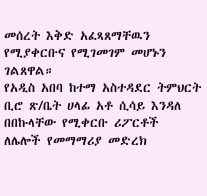መሰረት እቅድ አፈጻጸማቸዉን የሚያቀርቡና የሚገመገም መሆኑን ገልጸዋል።
የአዲስ አበባ ከተማ አስተዳደር ትምህርት ቢሮ ጽ/ቤት ሀላፊ አቶ ሲሳይ እንዳለ በበኩላቸው የሚቀርቡ ሪፖርቶች ለሌሎች የመማማሪያ መድረክ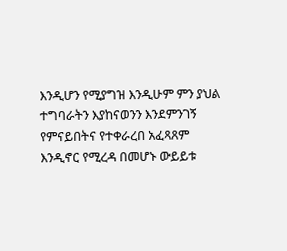እንዲሆን የሚያግዝ እንዲሁም ምን ያህል ተግባራትን እያከናወንን እንደምንገኝ የምናይበትና የተቀራረበ አፈጻጸም እንዲኖር የሚረዳ በመሆኑ ውይይቱ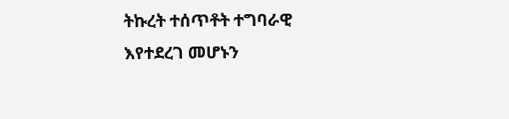ትኩረት ተሰጥቶት ተግባራዊ እየተደረገ መሆኑን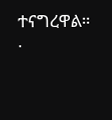ተናግረዋል።
.